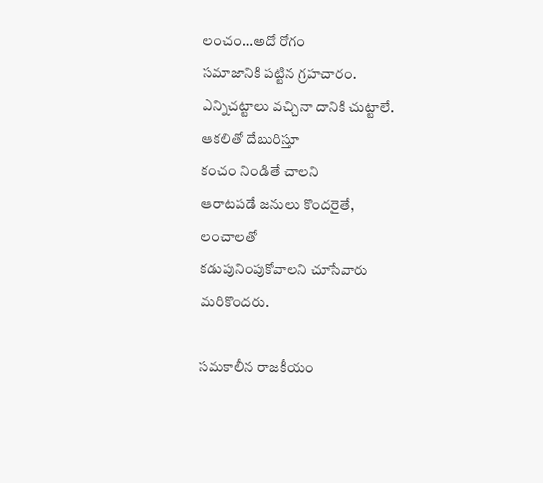లంచం…అదో రోగం
సమాజానికి పట్టిన గ్రహచారం.
ఎన్నిచట్టాలు వచ్చినా దానికి చుట్టాలే.
ఆకలితో దేబురిస్తూ
కంచం నిండితే చాలని
ఆరాటపడే జనులు కొందరైతే,
లంచాలతో
కడుపునింపుకోవాలని చూసేవారు
మరికొందరు.

సమకాలీన రాజకీయం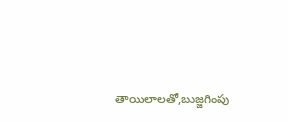తాయిలాలతో,బుజ్జగింపు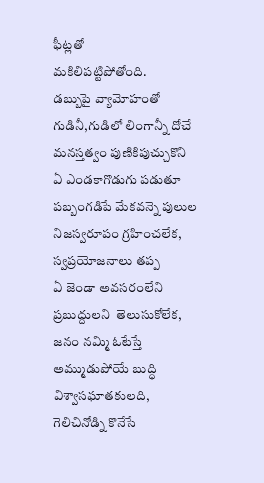ఫీట్లతో
మకిలిపట్టిపోతోంది.
డబ్బుపై వ్యామోహంతో
గుడినీ,గుడిలో లింగాన్నీ దోచే
మనస్తత్వం పుణికిపుచ్చుకొని
ఏ ఎండకాగొడుగు పడుతూ
పబ్బంగడిపే మేకవన్నె పులుల
నిజస్వరూపం గ్రహించలేక,
స్వప్రయోజనాలు తప్ప
ఏ జెండా అవసరంలేని
ప్రబుద్దులని  తెలుసుకోలేక,
జనం నమ్మి ఓటేస్తే
అమ్ముడుపోయే బుద్ధి
విశ్వాసఘాతకులది,
గెలిచినోడ్ని కొనేసే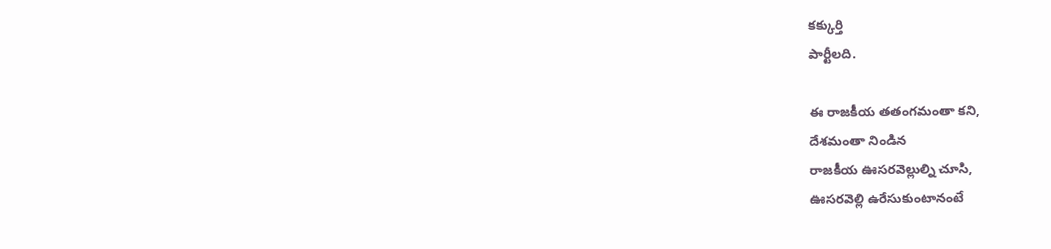కక్కుర్తి
పార్టీలది.

ఈ రాజకీయ తతంగమంతా కని,
దేశమంతా నిండిన
రాజకీయ ఊసరవెల్లుల్ని చూసి,
ఊసరవెల్లి ఉరేసుకుంటానంటే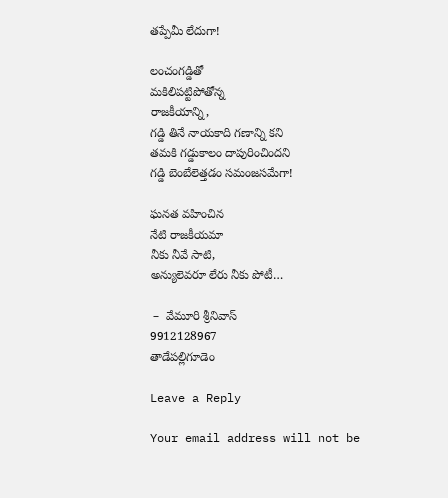తప్పేమీ లేదుగా!

లంచంగడ్డితో
మకిలిపట్టిపోతోన్న
రాజకీయాన్ని,
గడ్డి తినే నాయకాది గణాన్ని కని
తమకి గడ్డుకాలం దాపురించిందని
గడ్డి బెంబేలెత్తడం సమంజసమేగా!

ఘనత వహించిన
నేటి రాజకీయమా
నీకు నీవే సాటి,
అన్యులెవరూ లేరు నీకు పోటీ…

 –  వేమూరి శ్రీనివాస్‌
9912128967
తాడేపల్లిగూడెం

Leave a Reply

Your email address will not be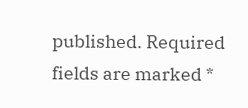published. Required fields are marked *